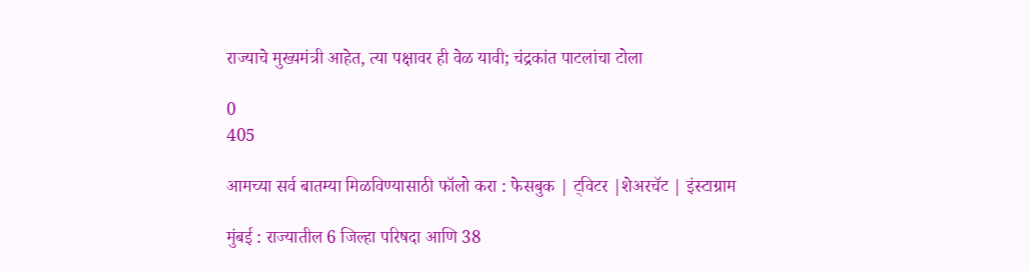राज्याचे मुख्यमंत्री आहेत, त्या पक्षावर ही वेळ यावी; चंद्रकांत पाटलांचा टोला

0
405

आमच्या सर्व बातम्या मिळविण्यासाठी फॉलो करा : फेसबुक | ट्विटर |शेअरचॅट | इंस्टाग्राम

मुंबई : राज्यातील 6 जिल्हा परिषदा आणि 38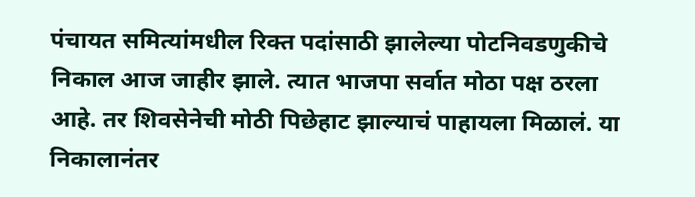पंचायत समित्यांमधील रिक्त पदांसाठी झालेल्या पोटनिवडणुकीचे निकाल आज जाहीर झाले. त्यात भाजपा सर्वात मोठा पक्ष ठरला आहे. तर शिवसेनेची मोठी पिछेहाट झाल्याचं पाहायला मिळालं. या निकालानंतर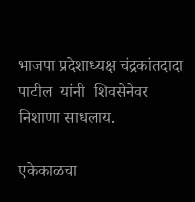भाजपा प्रदेशाध्यक्ष चंद्रकांतदादा पाटील  यांनी  शिवसेनेवर निशाणा साधलाय.

एकेकाळचा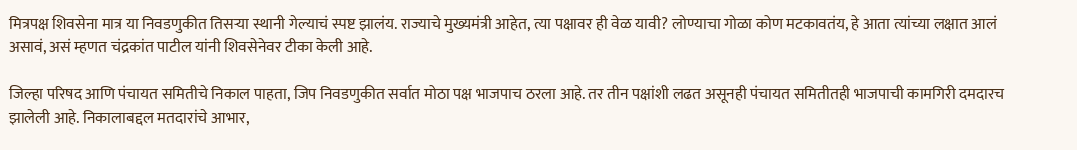मित्रपक्ष शिवसेना मात्र या निवडणुकीत तिसऱ्या स्थानी गेल्याचं स्पष्ट झालंय. राज्याचे मुख्यमंत्री आहेत, त्या पक्षावर ही वेळ यावी? लोण्याचा गोळा कोण मटकावतंय, हे आता त्यांच्या लक्षात आलं असावं, असं म्हणत चंद्रकांत पाटील यांनी शिवसेनेवर टीका केली आहे.

जिल्हा परिषद आणि पंचायत समितीचे निकाल पाहता, जिप निवडणुकीत सर्वात मोठा पक्ष भाजपाच ठरला आहे. तर तीन पक्षांशी लढत असूनही पंचायत समितीतही भाजपाची कामगिरी दमदारच झालेली आहे. निकालाबद्दल मतदारांचे आभार,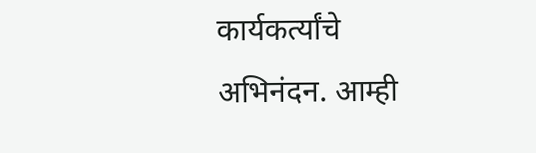कार्यकर्त्यांचे अभिनंदन. आम्ही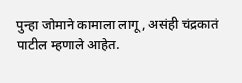पुन्हा जोमाने कामाला लागू, असंही चंद्रकातं पाटील म्हणाले आहेत.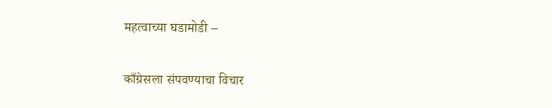महत्वाच्या घडामोडी –

काँग्रेसला संपवण्याचा विचार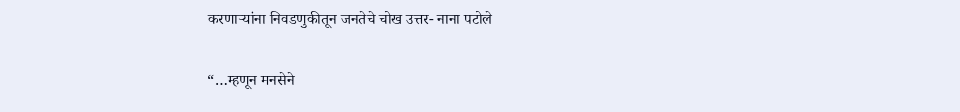करणाऱ्यांना निवडणुकीतून जनतेचे चोख उत्तर- नाना पटोले

“…म्हणून मनसेने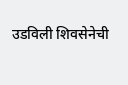उडविली शिवसेनेची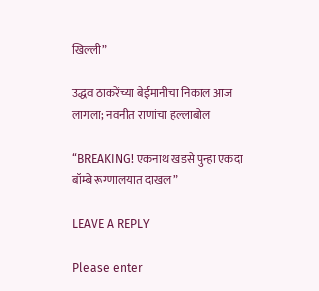खिल्ली”

उद्धव ठाकरेंच्या बेईमानीचा निकाल आज लागला; नवनीत राणांचा हल्लाबोल

“BREAKING! एकनाथ खडसे पुन्हा एकदा बॉम्बे रूग्णालयात दाखल”

LEAVE A REPLY

Please enter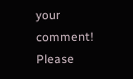your comment!
Please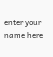enter your name here